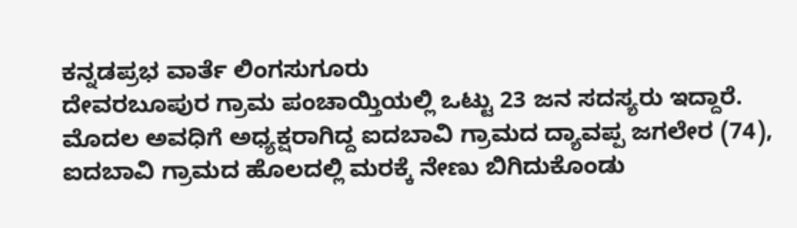ಕನ್ನಡಪ್ರಭ ವಾರ್ತೆ ಲಿಂಗಸುಗೂರು
ದೇವರಬೂಪುರ ಗ್ರಾಮ ಪಂಚಾಯ್ತಿಯಲ್ಲಿ ಒಟ್ಟು 23 ಜನ ಸದಸ್ಯರು ಇದ್ದಾರೆ. ಮೊದಲ ಅವಧಿಗೆ ಅಧ್ಯಕ್ಷರಾಗಿದ್ದ ಐದಬಾವಿ ಗ್ರಾಮದ ದ್ಯಾವಪ್ಪ ಜಗಲೇರ (74), ಐದಬಾವಿ ಗ್ರಾಮದ ಹೊಲದಲ್ಲಿ ಮರಕ್ಕೆ ನೇಣು ಬಿಗಿದುಕೊಂಡು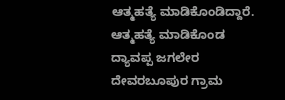ಆತ್ಮಹತ್ಯೆ ಮಾಡಿಕೊಂಡಿದ್ದಾರೆ. ಆತ್ಮಹತ್ಯೆ ಮಾಡಿಕೊಂಡ ದ್ಯಾವಪ್ಪ ಜಗಲೇರ ದೇವರಬೂಪುರ ಗ್ರಾಮ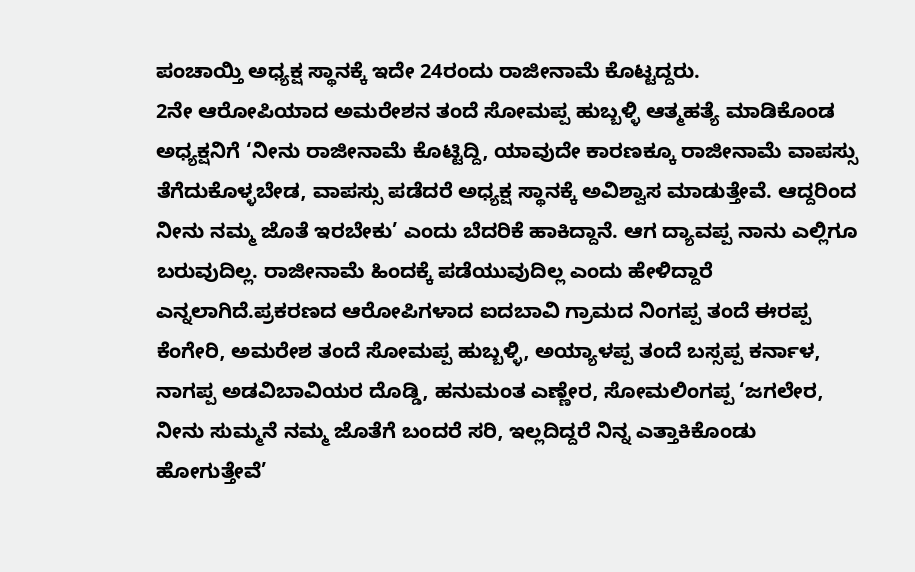ಪಂಚಾಯ್ತಿ ಅಧ್ಯಕ್ಷ ಸ್ಥಾನಕ್ಕೆ ಇದೇ 24ರಂದು ರಾಜೀನಾಮೆ ಕೊಟ್ಟದ್ದರು.
2ನೇ ಆರೋಪಿಯಾದ ಅಮರೇಶನ ತಂದೆ ಸೋಮಪ್ಪ ಹುಬ್ಬಳ್ಳಿ ಆತ್ಮಹತ್ಯೆ ಮಾಡಿಕೊಂಡ ಅಧ್ಯಕ್ಷನಿಗೆ ‘ನೀನು ರಾಜೀನಾಮೆ ಕೊಟ್ಟಿದ್ದಿ, ಯಾವುದೇ ಕಾರಣಕ್ಕೂ ರಾಜೀನಾಮೆ ವಾಪಸ್ಸು ತೆಗೆದುಕೊಳ್ಳಬೇಡ, ವಾಪಸ್ಸು ಪಡೆದರೆ ಅಧ್ಯಕ್ಷ ಸ್ಥಾನಕ್ಕೆ ಅವಿಶ್ವಾಸ ಮಾಡುತ್ತೇವೆ. ಆದ್ದರಿಂದ ನೀನು ನಮ್ಮ ಜೊತೆ ಇರಬೇಕು’ ಎಂದು ಬೆದರಿಕೆ ಹಾಕಿದ್ದಾನೆ. ಆಗ ದ್ಯಾವಪ್ಪ ನಾನು ಎಲ್ಲಿಗೂ ಬರುವುದಿಲ್ಲ. ರಾಜೀನಾಮೆ ಹಿಂದಕ್ಕೆ ಪಡೆಯುವುದಿಲ್ಲ ಎಂದು ಹೇಳಿದ್ದಾರೆ ಎನ್ನಲಾಗಿದೆ.ಪ್ರಕರಣದ ಆರೋಪಿಗಳಾದ ಐದಬಾವಿ ಗ್ರಾಮದ ನಿಂಗಪ್ಪ ತಂದೆ ಈರಪ್ಪ ಕೆಂಗೇರಿ, ಅಮರೇಶ ತಂದೆ ಸೋಮಪ್ಪ ಹುಬ್ಬಳ್ಳಿ, ಅಯ್ಯಾಳಪ್ಪ ತಂದೆ ಬಸ್ಸಪ್ಪ ಕರ್ನಾಳ, ನಾಗಪ್ಪ ಅಡವಿಬಾವಿಯರ ದೊಡ್ಡಿ, ಹನುಮಂತ ಎಣ್ಣೇರ, ಸೋಮಲಿಂಗಪ್ಪ ‘ಜಗಲೇರ, ನೀನು ಸುಮ್ಮನೆ ನಮ್ಮ ಜೊತೆಗೆ ಬಂದರೆ ಸರಿ, ಇಲ್ಲದಿದ್ದರೆ ನಿನ್ನ ಎತ್ತಾಕಿಕೊಂಡು ಹೋಗುತ್ತೇವೆ’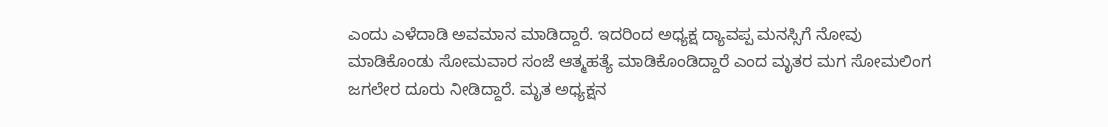ಎಂದು ಎಳೆದಾಡಿ ಅವಮಾನ ಮಾಡಿದ್ದಾರೆ. ಇದರಿಂದ ಅಧ್ಯಕ್ಷ ದ್ಯಾವಪ್ಪ ಮನಸ್ಸಿಗೆ ನೋವು ಮಾಡಿಕೊಂಡು ಸೋಮವಾರ ಸಂಜೆ ಆತ್ಮಹತ್ಯೆ ಮಾಡಿಕೊಂಡಿದ್ದಾರೆ ಎಂದ ಮೃತರ ಮಗ ಸೋಮಲಿಂಗ ಜಗಲೇರ ದೂರು ನೀಡಿದ್ದಾರೆ. ಮೃತ ಅಧ್ಯಕ್ಷನ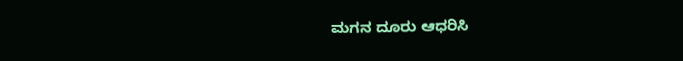ಮಗನ ದೂರು ಆಧರಿಸಿ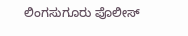ಲಿಂಗಸುಗೂರು ಪೊಲೀಸ್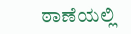ಠಾಣೆಯಲ್ಲಿ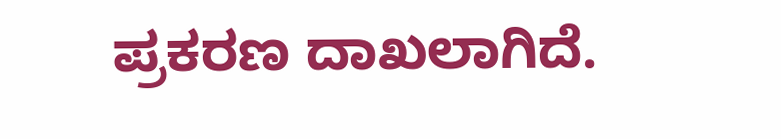ಪ್ರಕರಣ ದಾಖಲಾಗಿದೆ.